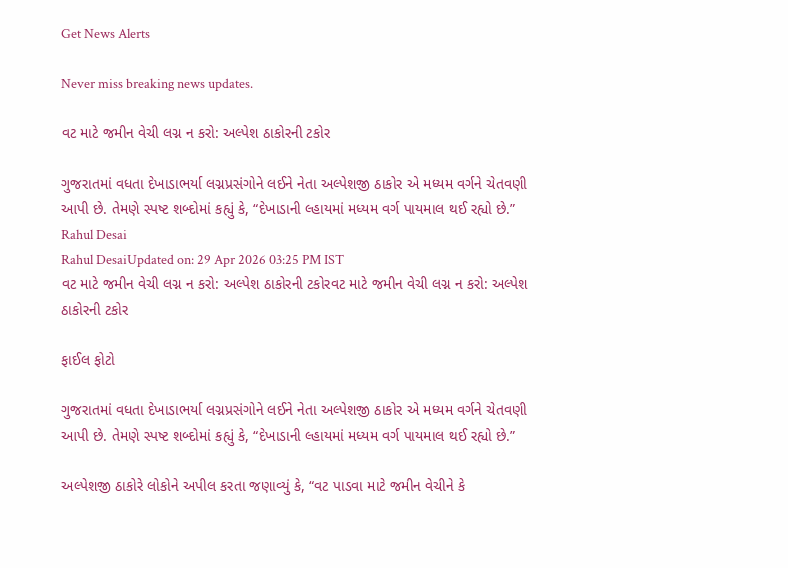Get News Alerts

Never miss breaking news updates.

વટ માટે જમીન વેચી લગ્ન ન કરો: અલ્પેશ ઠાકોરની ટકોર

ગુજરાતમાં વધતા દેખાડાભર્યા લગ્નપ્રસંગોને લઈને નેતા અલ્પેશજી ઠાકોર એ મધ્યમ વર્ગને ચેતવણી આપી છે. તેમણે સ્પષ્ટ શબ્દોમાં કહ્યું કે, “દેખાડાની લ્હાયમાં મધ્યમ વર્ગ પાયમાલ થઈ રહ્યો છે.”
Rahul Desai
Rahul DesaiUpdated on: 29 Apr 2026 03:25 PM IST
વટ માટે જમીન વેચી લગ્ન ન કરો: અલ્પેશ ઠાકોરની ટકોરવટ માટે જમીન વેચી લગ્ન ન કરો: અલ્પેશ ઠાકોરની ટકોર

ફાઈલ ફોટો

ગુજરાતમાં વધતા દેખાડાભર્યા લગ્નપ્રસંગોને લઈને નેતા અલ્પેશજી ઠાકોર એ મધ્યમ વર્ગને ચેતવણી આપી છે. તેમણે સ્પષ્ટ શબ્દોમાં કહ્યું કે, “દેખાડાની લ્હાયમાં મધ્યમ વર્ગ પાયમાલ થઈ રહ્યો છે.”

અલ્પેશજી ઠાકોરે લોકોને અપીલ કરતા જણાવ્યું કે, “વટ પાડવા માટે જમીન વેચીને કે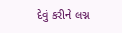દેવું કરીને લગ્ન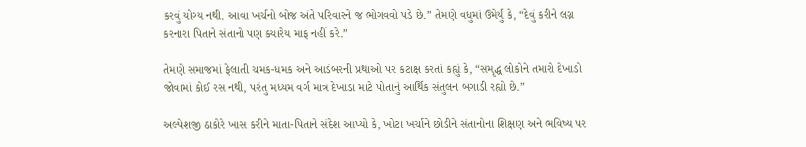કરવું યોગ્ય નથી. આવા ખર્ચનો બોજ અંતે પરિવારને જ ભોગવવો પડે છે.” તેમણે વધુમાં ઉમેર્યું કે, “દેવું કરીને લગ્ન કરનારા પિતાને સંતાનો પણ ક્યારેય માફ નહીં કરે.”

તેમણે સમાજમાં ફેલાતી ચમક-ધમક અને આડંબરની પ્રથાઓ પર કટાક્ષ કરતાં કહ્યું કે, “સમૃદ્ધ લોકોને તમારો દેખાડો જોવામાં કોઈ રસ નથી, પરંતુ મધ્યમ વર્ગ માત્ર દેખાડા માટે પોતાનું આર્થિક સંતુલન બગાડી રહ્યો છે.”

અલ્પેશજી ઠાકોરે ખાસ કરીને માતા-પિતાને સંદેશ આપ્યો કે, ખોટા ખર્ચાને છોડીને સંતાનોના શિક્ષણ અને ભવિષ્ય પર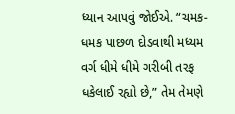ધ્યાન આપવું જોઈએ. “ચમક-ધમક પાછળ દોડવાથી મધ્યમ વર્ગ ધીમે ધીમે ગરીબી તરફ ધકેલાઈ રહ્યો છે,” તેમ તેમણે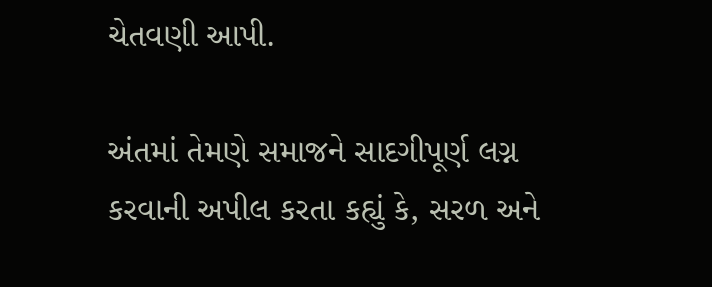ચેતવણી આપી.

અંતમાં તેમણે સમાજને સાદગીપૂર્ણ લગ્ન કરવાની અપીલ કરતા કહ્યું કે, સરળ અને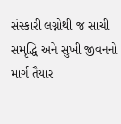સંસ્કારી લગ્નોથી જ સાચી સમૃદ્ધિ અને સુખી જીવનનો માર્ગ તૈયાર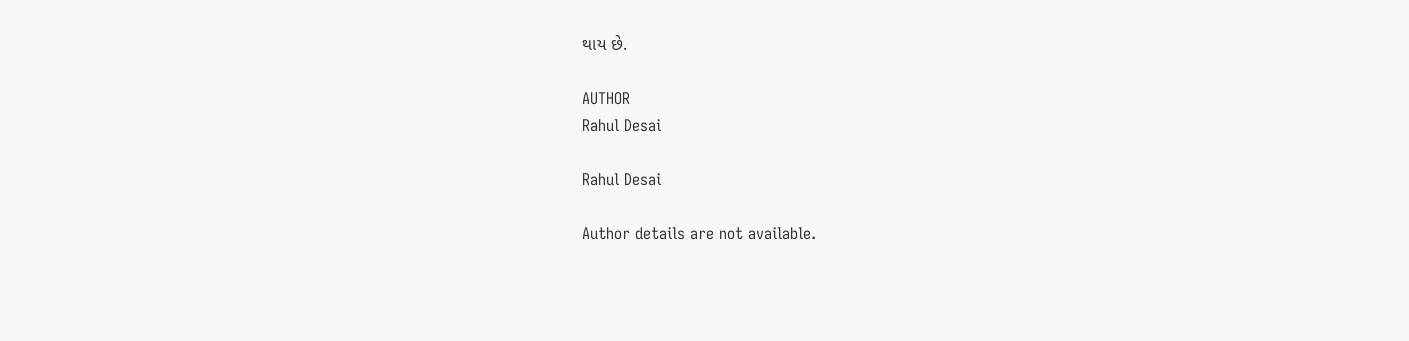થાય છે.

AUTHOR
Rahul Desai

Rahul Desai

Author details are not available.